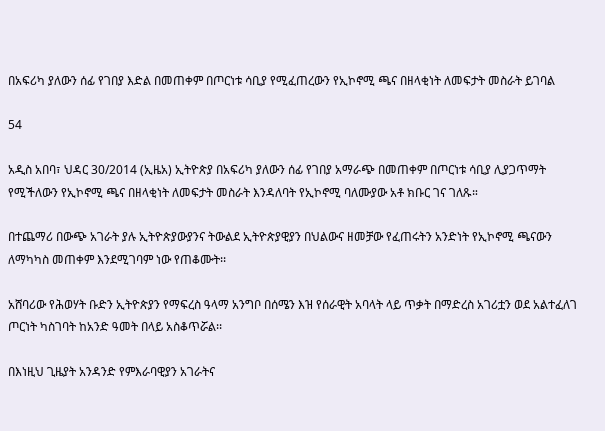በአፍሪካ ያለውን ሰፊ የገበያ እድል በመጠቀም በጦርነቱ ሳቢያ የሚፈጠረውን የኢኮኖሚ ጫና በዘላቂነት ለመፍታት መስራት ይገባል

54

አዲስ አበባ፣ ህዳር 30/2014 (ኢዜአ) ኢትዮጵያ በአፍሪካ ያለውን ሰፊ የገበያ አማራጭ በመጠቀም በጦርነቱ ሳቢያ ሊያጋጥማት የሚችለውን የኢኮኖሚ ጫና በዘላቂነት ለመፍታት መስራት እንዳለባት የኢኮኖሚ ባለሙያው አቶ ክቡር ገና ገለጹ።

በተጨማሪ በውጭ አገራት ያሉ ኢትዮጵያውያንና ትውልደ ኢትዮጵያዊያን በህልውና ዘመቻው የፈጠሩትን አንድነት የኢኮኖሚ ጫናውን ለማካካስ መጠቀም እንደሚገባም ነው የጠቆሙት፡፡

አሸባሪው የሕወሃት ቡድን ኢትዮጵያን የማፍረስ ዓላማ አንግቦ በሰሜን እዝ የሰራዊት አባላት ላይ ጥቃት በማድረስ አገሪቷን ወደ አልተፈለገ ጦርነት ካስገባት ከአንድ ዓመት በላይ አስቆጥሯል፡፡

በእነዚህ ጊዜያት አንዳንድ የምእራባዊያን አገራትና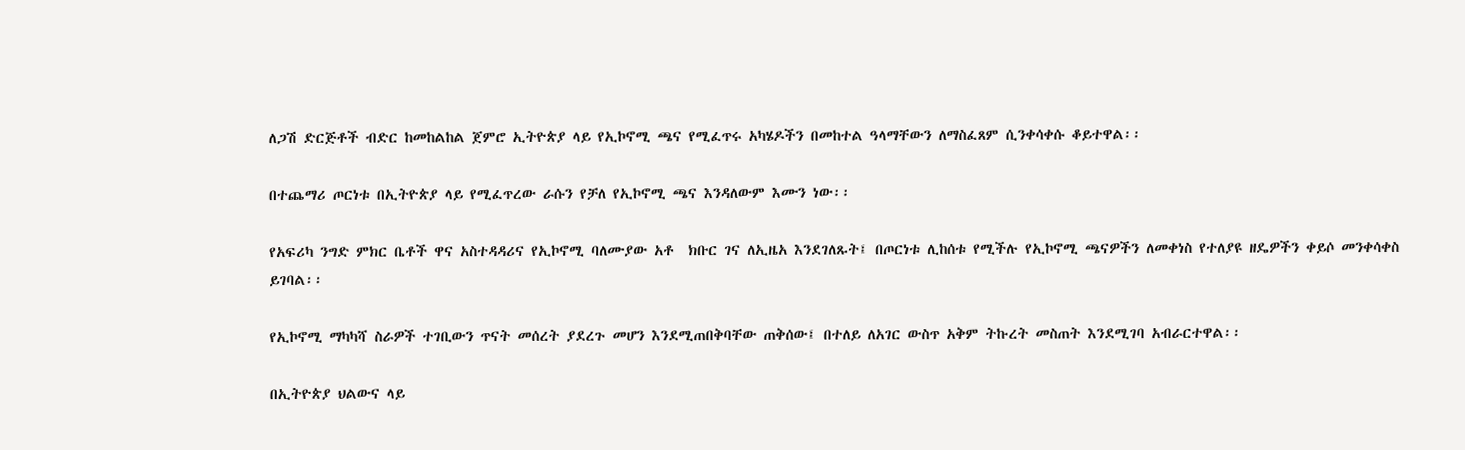ለጋሽ ድርጅቶች ብድር ከመከልከል ጀምሮ ኢትዮጵያ ላይ የኢኮኖሚ ጫና የሚፈጥሩ አካሄዶችን በመከተል ዓላማቸውን ለማስፈጸም ሲንቀሳቀሱ ቆይተዋል፡፡

በተጨማሪ ጦርነቱ በኢትዮጵያ ላይ የሚፈጥረው ራሱን የቻለ የኢኮኖሚ ጫና እንዳለውም እሙን ነው፡፡

የአፍሪካ ንግድ ምክር ቤቶች ዋና አስተዳዳሪና የኢኮኖሚ ባለሙያው አቶ  ክቡር ገና ለኢዜአ እንደገለጹት፤ በጦርነቱ ሊከሰቱ የሚችሉ የኢኮኖሚ ጫናዎችን ለመቀነስ የተለያዩ ዘዴዎችን ቀይሶ መንቀሳቀስ ይገባል፡፡

የኢኮኖሚ ማካካሻ ስራዎች ተገቢውን ጥናት መሰረት ያደረጉ መሆን እንደሚጠበቅባቸው ጠቅሰው፤ በተለይ ለአገር ውስጥ አቅም ትኩረት መስጠት እንደሚገባ አብራርተዋል፡፡

በኢትዮጵያ ህልውና ላይ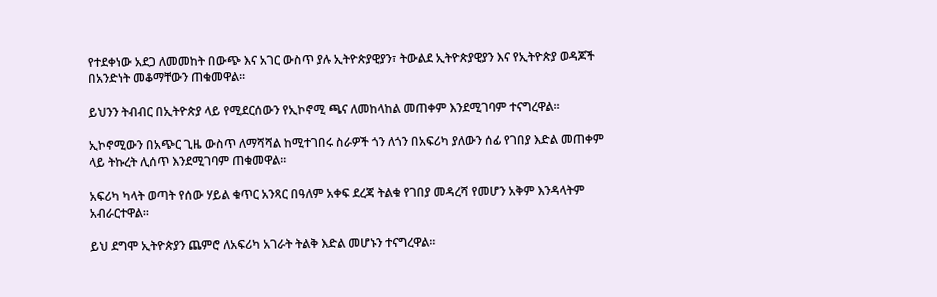የተደቀነው አደጋ ለመመከት በውጭ እና አገር ውስጥ ያሉ ኢትዮጵያዊያን፣ ትውልደ ኢትዮጵያዊያን እና የኢትዮጵያ ወዳጆች  በአንድነት መቆማቸውን ጠቁመዋል፡፡

ይህንን ትብብር በኢትዮጵያ ላይ የሚደርሰውን የኢኮኖሚ ጫና ለመከላከል መጠቀም እንደሚገባም ተናግረዋል፡፡

ኢኮኖሚውን በአጭር ጊዜ ውስጥ ለማሻሻል ከሚተገበሩ ስራዎች ጎን ለጎን በአፍሪካ ያለውን ሰፊ የገበያ እድል መጠቀም ላይ ትኩረት ሊሰጥ እንደሚገባም ጠቁመዋል፡፡

አፍሪካ ካላት ወጣት የሰው ሃይል ቁጥር አንጻር በዓለም አቀፍ ደረጃ ትልቁ የገበያ መዳረሻ የመሆን አቅም እንዳላትም አብራርተዋል፡፡

ይህ ደግሞ ኢትዮጵያን ጨምሮ ለአፍሪካ አገራት ትልቅ እድል መሆኑን ተናግረዋል፡፡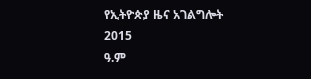የኢትዮጵያ ዜና አገልግሎት
2015
ዓ.ም